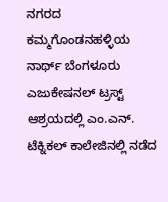ನಗರದ ಕಮ್ಮಗೊಂಡನಹಳ್ಳಿಯ ನಾರ್ಥ್ ಬೆಂಗಳೂರು ಎಜುಕೇಷನಲ್ ಟ್ರಸ್ಟ್ ಆಶ್ರಯದಲ್ಲಿ ಎಂ.ಎನ್. ಟೆಕ್ನಿಕಲ್ ಕಾಲೇಜಿನಲ್ಲಿ ನಡೆದ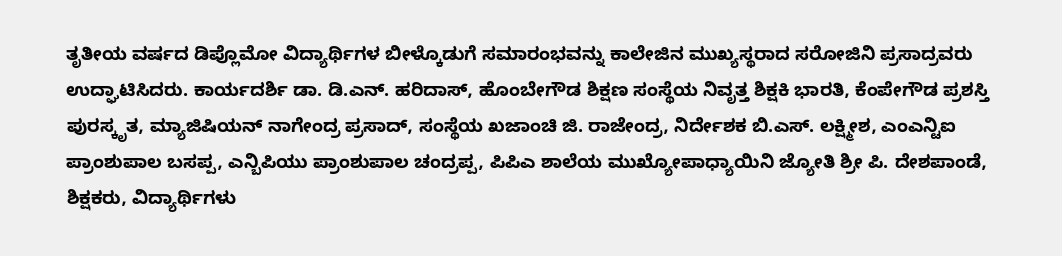ತೃತೀಯ ವರ್ಷದ ಡಿಪ್ಲೊಮೋ ವಿದ್ಯಾರ್ಥಿಗಳ ಬೀಳ್ಕೊಡುಗೆ ಸಮಾರಂಭವನ್ನು ಕಾಲೇಜಿನ ಮುಖ್ಯಸ್ಥರಾದ ಸರೋಜಿನಿ ಪ್ರಸಾದ್ರವರು ಉದ್ಘಾಟಿಸಿದರು. ಕಾರ್ಯದರ್ಶಿ ಡಾ. ಡಿ.ಎನ್. ಹರಿದಾಸ್, ಹೊಂಬೇಗೌಡ ಶಿಕ್ಷಣ ಸಂಸ್ಥೆಯ ನಿವೃತ್ತ ಶಿಕ್ಷಕಿ ಭಾರತಿ, ಕೆಂಪೇಗೌಡ ಪ್ರಶಸ್ತಿ ಪುರಸ್ಕೃತ, ಮ್ಯಾಜಿಷಿಯನ್ ನಾಗೇಂದ್ರ ಪ್ರಸಾದ್, ಸಂಸ್ಥೆಯ ಖಜಾಂಚಿ ಜಿ. ರಾಜೇಂದ್ರ, ನಿರ್ದೇಶಕ ಬಿ.ಎಸ್. ಲಕ್ಷ್ಮೀಶ, ಎಂಎನ್ಟಿಐ ಪ್ರಾಂಶುಪಾಲ ಬಸಪ್ಪ, ಎನ್ಬಿಪಿಯು ಪ್ರಾಂಶುಪಾಲ ಚಂದ್ರಪ್ಪ, ಪಿಪಿಎ ಶಾಲೆಯ ಮುಖ್ಯೋಪಾಧ್ಯಾಯಿನಿ ಜ್ಯೋತಿ ಶ್ರೀ ಪಿ. ದೇಶಪಾಂಡೆ, ಶಿಕ್ಷಕರು, ವಿದ್ಯಾರ್ಥಿಗಳು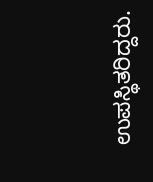ಉಪಸ್ಥಿತರಿದ್ದರು.